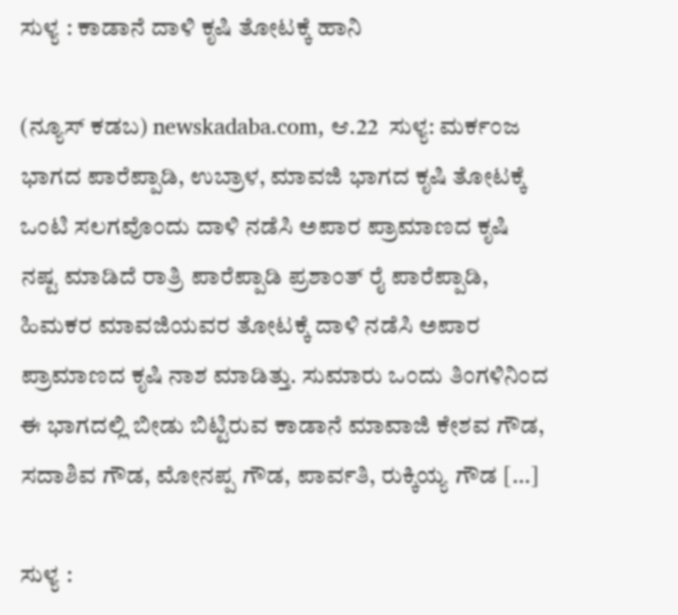ಸುಳ್ಯ : ಕಾಡಾನೆ ದಾಳಿ ಕೃಷಿ ತೋಟಕ್ಕೆ ಹಾನಿ

(ನ್ಯೂಸ್‌ ಕಡಬ) newskadaba.com, ಆ.22  ಸುಳ್ಯ: ಮರ್ಕಂಜ ಭಾಗದ ಪಾರೆಪ್ಪಾಡಿ, ಉಬ್ರಾಳ, ಮಾವಜಿ ಭಾಗದ ಕೃಷಿ ತೋಟಕ್ಕೆ ಒಂಟಿ ಸಲಗವೊಂದು ದಾಳಿ ನಡೆಸಿ ಅಪಾರ ಪ್ರಾಮಾಣದ ಕೃಷಿ ನಷ್ಟ ಮಾಡಿದೆ ರಾತ್ರಿ ಪಾರೆಪ್ಪಾಡಿ ಪ್ರಶಾಂತ್ ರೈ ಪಾರೆಪ್ಪಾಡಿ, ಹಿಮಕರ ಮಾವಜಿಯವರ ತೋಟಕ್ಕೆ ದಾಳಿ ನಡೆಸಿ ಅಪಾರ ಪ್ರಾಮಾಣದ ಕೃಷಿ ನಾಶ ಮಾಡಿತ್ತು. ಸುಮಾರು ಒಂದು ತಿಂಗಳಿನಿಂದ ಈ ಭಾಗದಲ್ಲಿ ಬೀಡು ಬಿಟ್ಟಿರುವ ಕಾಡಾನೆ ಮಾವಾಜಿ ಕೇಶವ ಗೌಡ, ಸದಾಶಿವ ಗೌಡ, ಮೋನಪ್ಪ ಗೌಡ, ಪಾರ್ವತಿ, ರುಕ್ಕಿಯ್ಯ ಗೌಡ […]

ಸುಳ್ಯ :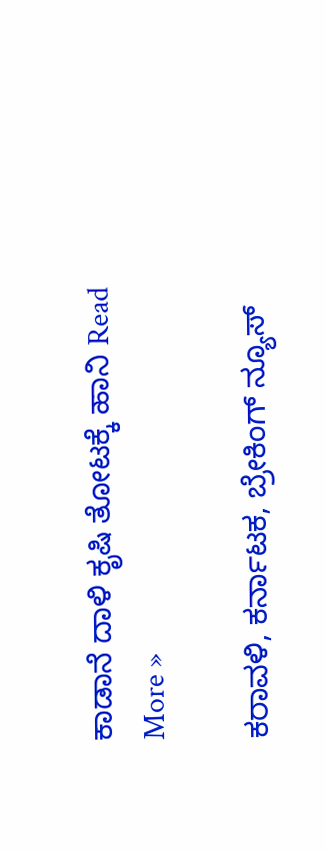ಕಾಡಾನೆ ದಾಳಿ ಕೃಷಿ ತೋಟಕ್ಕೆ ಹಾನಿ Read More »

ಕರಾವಳಿ, ಕರ್ನಾಟಕ, ಬ್ರೇಕಿಂಗ್ ನ್ಯೂಸ್